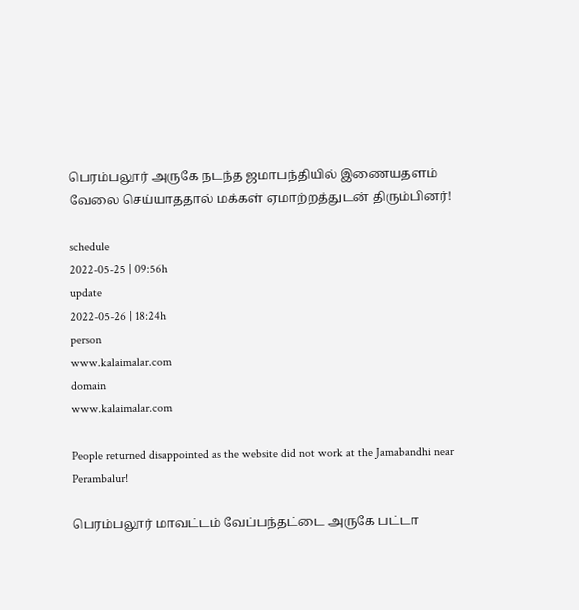பெரம்பலூர் அருகே நடந்த ஜமாபந்தியில் இணையதளம் வேலை செய்யாததால் மக்கள் ஏமாற்றத்துடன் திரும்பினர்!

schedule
2022-05-25 | 09:56h
update
2022-05-26 | 18:24h
person
www.kalaimalar.com
domain
www.kalaimalar.com

People returned disappointed as the website did not work at the Jamabandhi near Perambalur!

பெரம்பலூர் மாவட்டம் வேப்பந்தட்டை அருகே பட்டா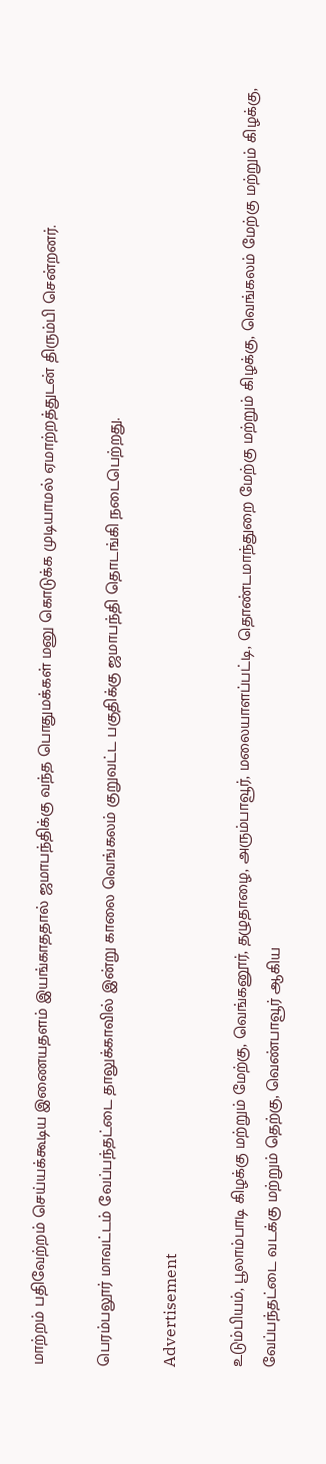மாற்றம் பதிவேற்றம் செய்யக்கூடிய இணையதளம் இயங்காததால் ஜமாபந்திக்கு வந்த பொதுமக்கள் மனு கொடுக்க முடியாமல் ஏமாற்றத்துடன் திரும்பி சென்றனர்.

பெரம்பலூர் மாவட்டம் வேப்பந்தட்டை தாலுக்காவில் இன்று காலை வெங்கலம் குறுவட்ட பகுதிக்கு ஜமாபந்தி தொடங்கி நடைபெற்றது.

Advertisement

உடும்பியம், பூலாம்பாடி கிழக்கு மற்றும் மேற்கு, வெங்கனூர், தழுதாழை, அரும்பாவூர், மலையாளப்பட்டி, தொண்டமாந்துறை மேற்கு மற்றும் கிழக்கு, வெங்கலம் மேற்கு மற்றும் கிழக்கு, வேப்பந்தட்டை வடக்கு மற்றும் தெற்கு, வெண்பாவூர் ஆகிய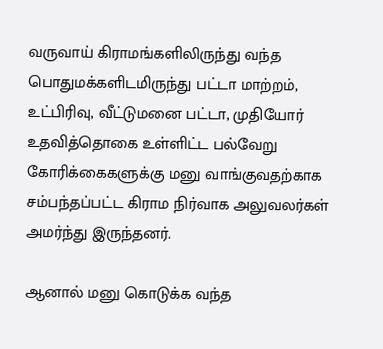வருவாய் கிராமங்களிலிருந்து வந்த பொதுமக்களிடமிருந்து பட்டா மாற்றம், உட்பிரிவு, வீட்டுமனை பட்டா, முதியோர் உதவித்தொகை உள்ளிட்ட பல்வேறு கோரிக்கைகளுக்கு மனு வாங்குவதற்காக சம்பந்தப்பட்ட கிராம நிர்வாக அலுவலர்கள் அமர்ந்து இருந்தனர்.

ஆனால் மனு கொடுக்க வந்த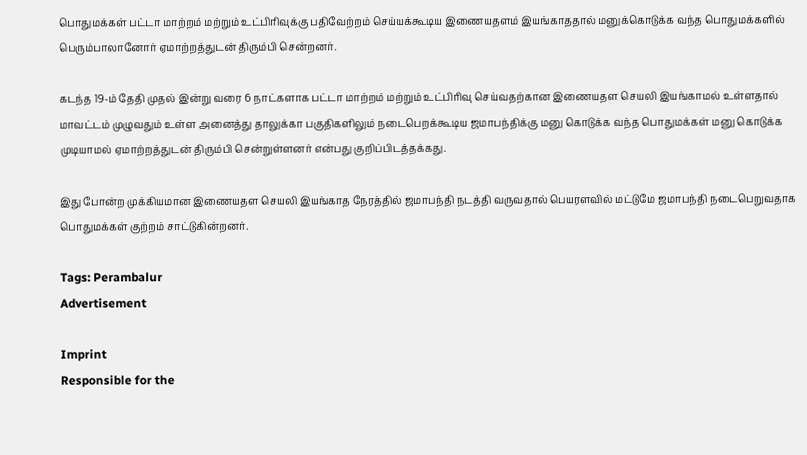பொதுமக்கள் பட்டா மாற்றம் மற்றும் உட்பிரிவுக்கு பதிவேற்றம் செய்யக்கூடிய இணையதளம் இயங்காததால் மனுக்கொடுக்க வந்த பொதுமக்களில் பெரும்பாலானோர் ஏமாற்றத்துடன் திரும்பி சென்றனர்.

கடந்த 19-ம் தேதி முதல் இன்று வரை 6 நாட்களாக பட்டா மாற்றம் மற்றும் உட்பிரிவு செய்வதற்கான இணையதள செயலி இயங்காமல் உள்ளதால் மாவட்டம் முழுவதும் உள்ள அனைத்து தாலுக்கா பகுதிகளிலும் நடைபெறக்கூடிய ஜமாபந்திக்கு மனு கொடுக்க வந்த பொதுமக்கள் மனு கொடுக்க முடியாமல் ஏமாற்றத்துடன் திரும்பி சென்றுள்ளனர் என்பது குறிப்பிடத்தக்கது.

இது போன்ற முக்கியமான இணையதள செயலி இயங்காத நேரத்தில் ஜமாபந்தி நடத்தி வருவதால் பெயரளவில் மட்டுமே ஜமாபந்தி நடைபெறுவதாக பொதுமக்கள் குற்றம் சாட்டுகின்றனர்.

Tags: Perambalur
Advertisement

Imprint
Responsible for the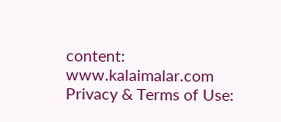content:
www.kalaimalar.com
Privacy & Terms of Use: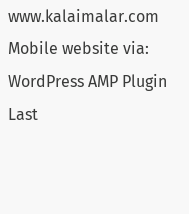www.kalaimalar.com
Mobile website via:
WordPress AMP Plugin
Last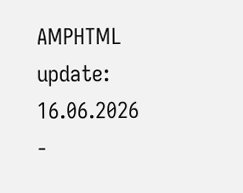AMPHTML update:
16.06.2026 -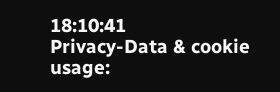18:10:41
Privacy-Data & cookie usage: